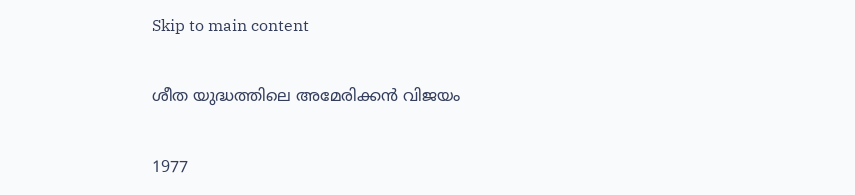Skip to main content

ശീത യുദ്ധത്തിലെ അമേരിക്കൻ വിജയം

1977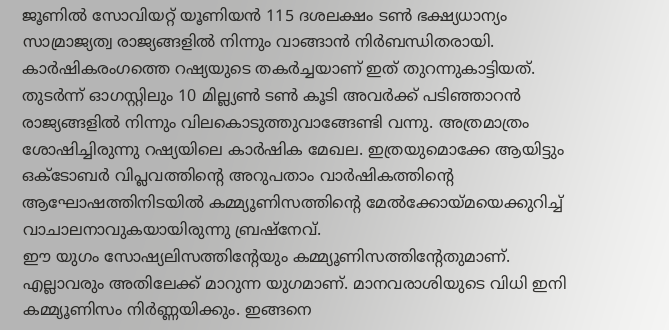ജൂണിൽ സോവിയറ്റ് യൂണിയന്‍ 115 ദശലക്ഷം ടണ്‍ ഭക്ഷ്യധാന്യം സാമ്രാജ്യത്വ രാജ്യങ്ങളില്‍ നിന്നും വാങ്ങാന്‍ നിര്‍ബന്ധിതരായി. കാര്‍ഷികരംഗത്തെ റഷ്യയുടെ തകര്‍ച്ചയാണ് ഇത് തുറന്നുകാട്ടിയത്. തുടര്‍ന്ന് ഓഗസ്റ്റിലും 10 മില്ല്യണ്‍ ടണ്‍ കൂടി അവര്‍ക്ക് പടിഞ്ഞാറന്‍ രാജ്യങ്ങളില്‍ നിന്നും വിലകൊടുത്തുവാങ്ങേണ്ടി വന്നു. അത്രമാത്രം ശോഷിച്ചിരുന്നു റഷ്യയിലെ കാര്‍ഷിക മേഖല. ഇത്രയുമൊക്കേ ആയിട്ടും ഒക്ടോബര്‍ വിപ്ലവത്തിന്‍റെ അറുപതാം വാര്‍ഷികത്തിന്‍റെ ആഘോഷത്തിനിടയില്‍ കമ്മ്യൂണിസത്തിന്‍റെ മേൽക്കോയ്മയെക്കുറിച്ച് വാചാലനാവുകയായിരുന്നു ബ്രഷ്നേവ്.
ഈ യുഗം സോഷ്യലിസത്തിന്‍റേയും കമ്മ്യൂണിസത്തിന്‍റേതുമാണ്. എല്ലാവരും അതിലേക്ക് മാറുന്ന യുഗമാണ്. മാനവരാശിയുടെ വിധി ഇനി കമ്മ്യൂണിസം നിര്‍ണ്ണയിക്കും. ഇങ്ങനെ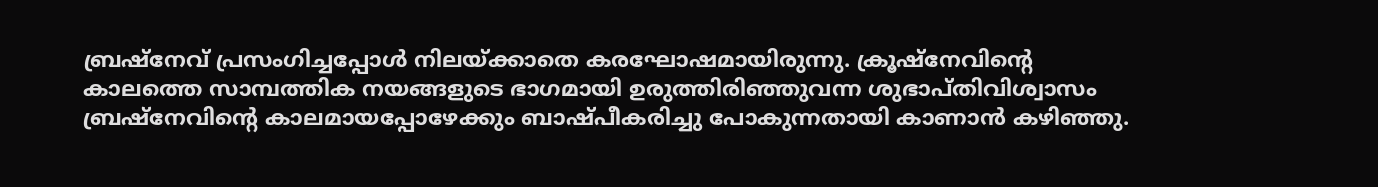ബ്രഷ്നേവ് പ്രസംഗിച്ചപ്പോള്‍ നിലയ്ക്കാതെ കരഘോഷമായിരുന്നു. ക്രൂഷ്നേവിന്‍റെ കാലത്തെ സാമ്പത്തിക നയങ്ങളുടെ ഭാഗമായി ഉരുത്തിരിഞ്ഞുവന്ന ശുഭാപ്തിവിശ്വാസം ബ്രഷ്നേവിന്‍റെ കാലമായപ്പോഴേക്കും ബാഷ്പീകരിച്ചു പോകുന്നതായി കാണാന്‍ കഴിഞ്ഞു.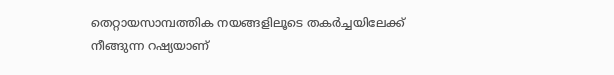തെറ്റായസാമ്പത്തിക നയങ്ങളിലൂടെ തകര്‍ച്ചയിലേക്ക് നീങ്ങുന്ന റഷ്യയാണ്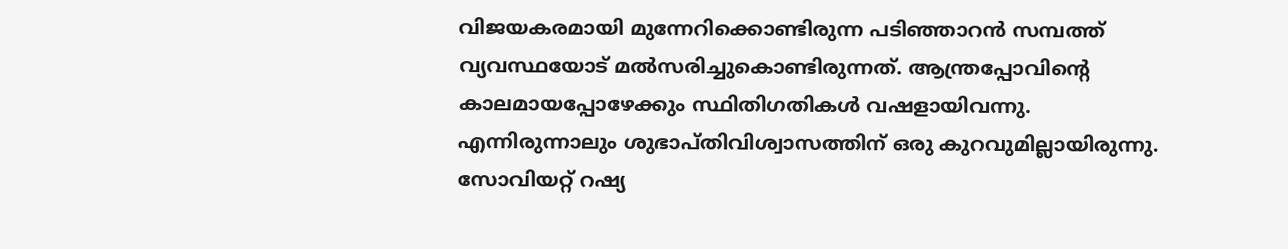വിജയകരമായി മുന്നേറിക്കൊണ്ടിരുന്ന പടിഞ്ഞാറന്‍ സമ്പത്ത് വ്യവസ്ഥയോട് മല്‍സരിച്ചുകൊണ്ടിരുന്നത്. ആന്ത്രപ്പോവിന്‍റെ കാലമായപ്പോഴേക്കും സ്ഥിതിഗതികള്‍ വഷളായിവന്നു. എന്നിരുന്നാലും ശുഭാപ്തിവിശ്വാസത്തിന് ഒരു കുറവുമില്ലായിരുന്നു. സോവിയറ്റ് റഷ്യ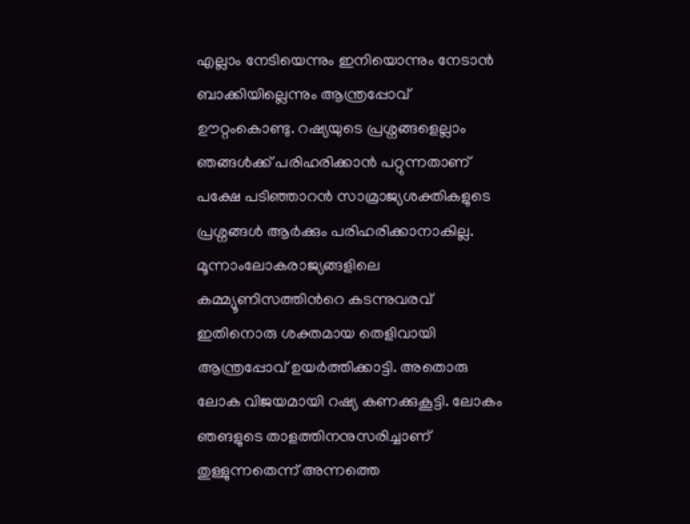എല്ലാം നേടിയെന്നും ഇനിയൊന്നും നേടാന്‍ ബാക്കിയില്ലെന്നും ആന്ത്രപ്പോവ് ഊറ്റംകൊണ്ടു. റഷ്യയുടെ പ്രശ്നങ്ങളെല്ലാം ഞങ്ങള്‍ക്ക് പരിഹരിക്കാന്‍ പറ്റുന്നതാണ് പക്ഷേ പടിഞ്ഞാറന്‍ സാമ്രാജ്യശക്തികളുടെ പ്രശ്നങ്ങള്‍ ആര്‍ക്കും പരിഹരിക്കാനാകില്ല. മൂന്നാംലോകരാജ്യങ്ങളിലെ കമ്മ്യൂണിസത്തിന്‍റെ കടന്നുവരവ് ഇതിനൊരു ശക്തമായ തെളിവായി ആന്ത്രപ്പോവ് ഉയര്‍ത്തിക്കാട്ടി. അതൊരു ലോക വിജയമായി റഷ്യ കണക്കുകൂട്ടി. ലോകം ഞങളുടെ താളത്തിനനുസരിച്ചാണ് തുള്ളുന്നതെന്ന് അന്നത്തെ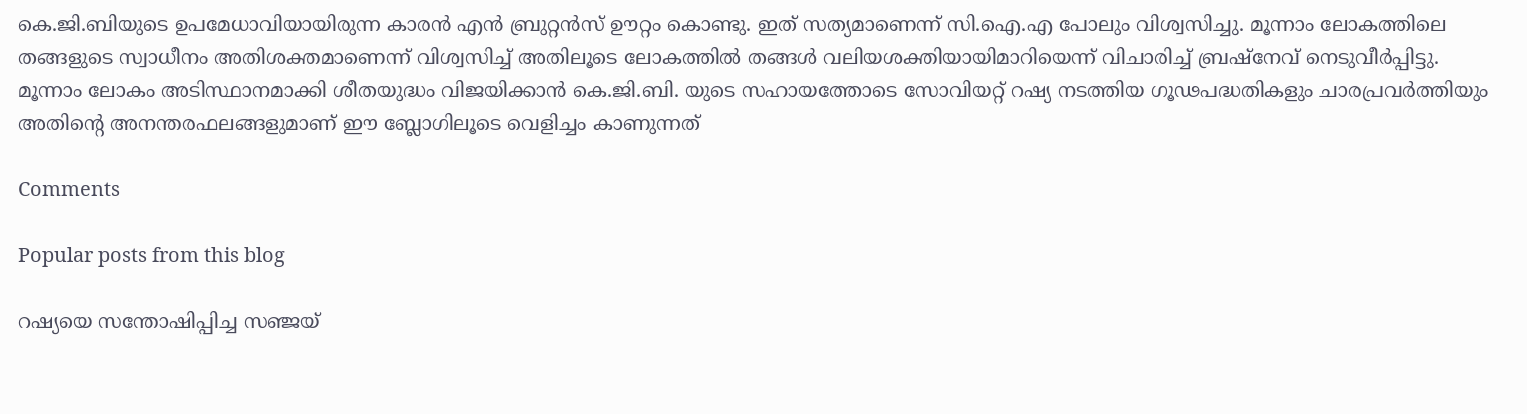കെ.ജി.ബിയുടെ ഉപമേധാവിയായിരുന്ന കാരന്‍ എന്‍ ബ്രുറ്റന്‍സ് ഊറ്റം കൊണ്ടു. ഇത് സത്യമാണെന്ന് സി.ഐ.എ പോലും വിശ്വസിച്ചു. മൂന്നാം ലോകത്തിലെ തങ്ങളുടെ സ്വാധീനം അതിശക്തമാണെന്ന് വിശ്വസിച്ച് അതിലൂടെ ലോകത്തില്‍ തങ്ങള്‍ വലിയശക്തിയായിമാറിയെന്ന് വിചാരിച്ച് ബ്രഷ്നേവ് നെടുവീര്‍പ്പിട്ടു. മൂന്നാം ലോകം അടിസ്ഥാനമാക്കി ശീതയുദ്ധം വിജയിക്കാന്‍ കെ.ജി.ബി. യുടെ സഹായത്തോടെ സോവിയറ്റ് റഷ്യ നടത്തിയ ഗൂഢപദ്ധതികളും ചാരപ്രവര്‍ത്തിയും അതിന്‍റെ അനന്തരഫലങ്ങളുമാണ് ഈ ബ്ലോഗിലൂടെ വെളിച്ചം കാണുന്നത്

Comments

Popular posts from this blog

റഷ്യയെ സന്തോഷിപ്പിച്ച സഞ്ജയ്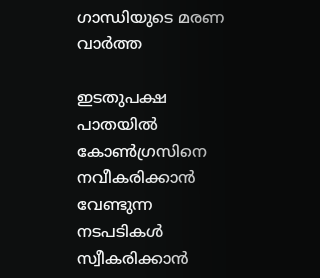ഗാന്ധിയുടെ മരണ വാർത്ത

ഇടതുപക്ഷ പാതയില്‍ കോണ്‍ഗ്രസിനെ നവീകരിക്കാന്‍ വേണ്ടുന്ന നടപടികള്‍ സ്വീകരിക്കാന്‍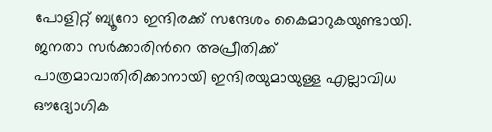പോളിറ്റ് ബ്യൂറോ ഇന്ദിരക്ക് സന്ദേശം കൈമാറുകയുണ്ടായി. ജനതാ സര്‍ക്കാരിന്‍റെ അപ്രീതിക്ക് പാത്രമാവാതിരിക്കാനായി ഇന്ദിരയുമായുള്ള എല്ലാവിധ ഔദ്യോഗിക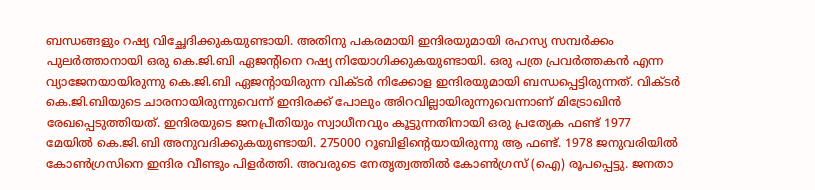ബന്ധങ്ങളും റഷ്യ വിച്ഛേദിക്കുകയുണ്ടായി. അതിനു പകരമായി ഇന്ദിരയുമായി രഹസ്യ സമ്പര്‍ക്കം പുലര്‍ത്താനായി ഒരു കെ.ജി.ബി ഏജന്‍റിനെ റഷ്യ നിയോഗിക്കുകയുണ്ടായി. ഒരു പത്ര പ്രവര്‍ത്തകന്‍ എന്ന വ്യാജേനയായിരുന്നു കെ.ജി.ബി ഏജന്‍റായിരുന്ന വിക്ടര്‍ നിക്കോള ഇന്ദിരയുമായി ബന്ധപ്പെട്ടിരുന്നത്. വിക്ടര്‍ കെ.ജി.ബിയുടെ ചാരനായിരുന്നുവെന്ന് ഇന്ദിരക്ക് പോലും അിറവില്ലായിരുന്നുവെന്നാണ് മിട്രോഖിൻ രേഖപ്പെടുത്തിയത്. ഇന്ദിരയുടെ ജനപ്രീതിയും സ്വാധീനവും കൂട്ടുന്നതിനായി ഒരു പ്രത്യേക ഫണ്ട് 1977 മേയില്‍ കെ.ജി.ബി അനുവദിക്കുകയുണ്ടായി. 275000 റൂബിളിന്‍റെയായിരുന്നു ആ ഫണ്ട്. 1978 ജനുവരിയില്‍ കോണ്‍ഗ്രസിനെ ഇന്ദിര വീണ്ടും പിളര്‍ത്തി. അവരുടെ നേതൃത്വത്തില്‍ കോണ്‍ഗ്രസ് (ഐ) രൂപപ്പെട്ടു. ജനതാ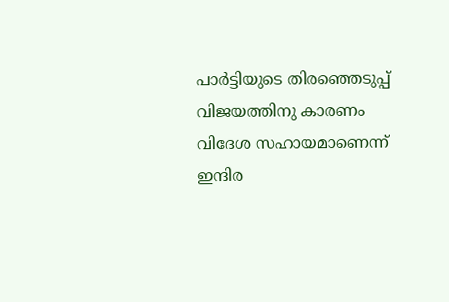പാര്‍ട്ടിയുടെ തിരഞ്ഞെടുപ്പ് വിജയത്തിനു കാരണം വിദേശ സഹായമാണെന്ന് ഇന്ദിര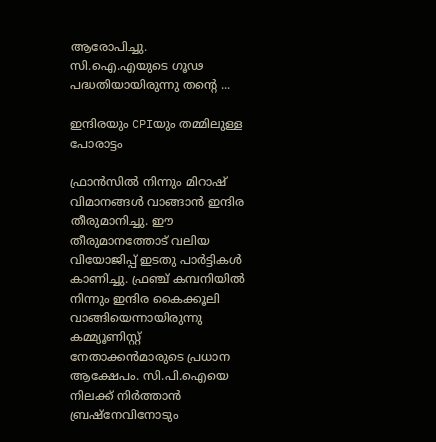ആരോപിച്ചു. സി.ഐ.എയുടെ ഗൂഢ പദ്ധതിയായിരുന്നു തന്‍റെ ...

ഇന്ദിരയും CPIയും തമ്മിലുള്ള പോരാട്ടം

ഫ്രാന്‍സില്‍ നിന്നും മിറാഷ് വിമാനങ്ങള്‍ വാങ്ങാന്‍ ഇന്ദിര തീരുമാനിച്ചു. ഈ തീരുമാനത്തോട് വലിയ വിയോജിപ്പ് ഇടതു പാര്‍ട്ടികള്‍ കാണിച്ചു. ഫ്രഞ്ച് കമ്പനിയില്‍ നിന്നും ഇന്ദിര കൈക്കൂലി വാങ്ങിയെന്നായിരുന്നു കമ്മ്യൂണിസ്റ്റ് നേതാക്കന്‍മാരുടെ പ്രധാന ആക്ഷേപം. സി.പി.ഐയെ നിലക്ക് നിര്‍ത്താന്‍ ബ്രഷ്നേവിനോടും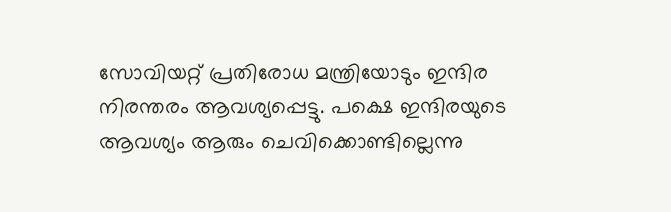സോവിയറ്റ് പ്രതിരോധ മന്ത്രിയോടും ഇന്ദിര നിരന്തരം ആവശ്യപ്പെട്ടു. പക്ഷെ ഇന്ദിരയുടെ ആവശ്യം ആരും ചെവിക്കൊണ്ടില്ലെന്നു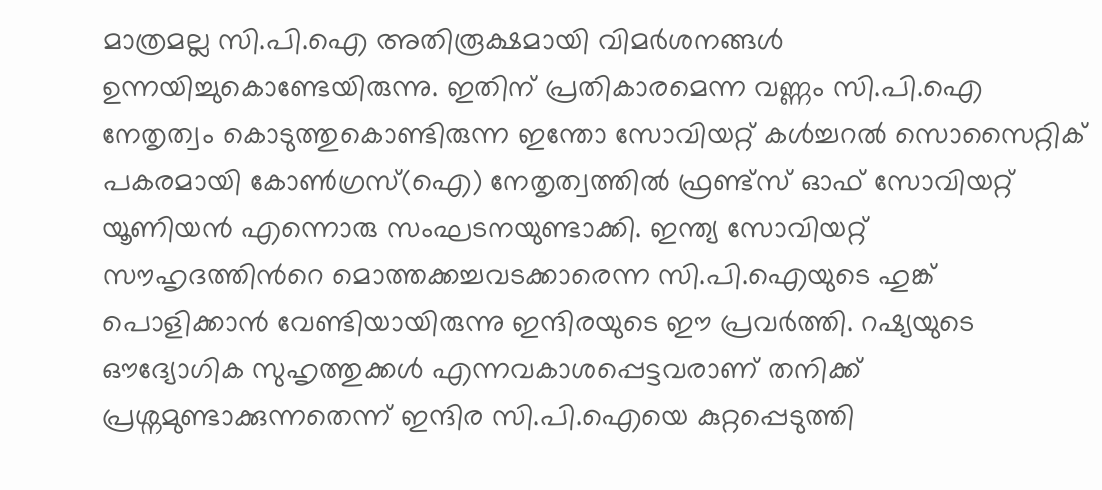മാത്രമല്ല സി.പി.ഐ അതിരൂക്ഷമായി വിമര്‍ശനങ്ങള്‍ ഉന്നയിച്ചുകൊണ്ടേയിരുന്നു. ഇതിന് പ്രതികാരമെന്ന വണ്ണം സി.പി.ഐ നേതൃത്വം കൊടുത്തുകൊണ്ടിരുന്ന ഇന്തോ സോവിയറ്റ് കള്‍ച്ചറല്‍ സൊസൈറ്റിക് പകരമായി കോണ്‍ഗ്രസ്(ഐ) നേതൃത്വത്തില്‍ ഫ്രണ്ട്സ് ഓഫ് സോവിയറ്റ് യൂണിയന്‍ എന്നൊരു സംഘടനയുണ്ടാക്കി. ഇന്ത്യ സോവിയറ്റ് സൗഹൃദത്തിന്‍റെ മൊത്തക്കച്ചവടക്കാരെന്ന സി.പി.ഐയുടെ ഹുങ്ക് പൊളിക്കാന്‍ വേണ്ടിയായിരുന്നു ഇന്ദിരയുടെ ഈ പ്രവര്‍ത്തി. റഷ്യയുടെ ഔദ്യോഗിക സുഹൃത്തുക്കള്‍ എന്നവകാശപ്പെട്ടവരാണ് തനിക്ക് പ്രശ്നമുണ്ടാക്കുന്നതെന്ന് ഇന്ദിര സി.പി.ഐയെ കുറ്റപ്പെടുത്തി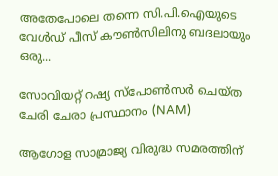അതേപോലെ തന്നെ സി.പി.ഐയുടെ വേള്‍ഡ് പീസ് കൗണ്‍സിലിനു ബദലായും ഒരു...

സോവിയറ്റ് റഷ്യ സ്പോൺസർ ചെയ്ത ചേരി ചേരാ പ്രസ്ഥാനം (NAM)

ആഗോള സാമ്രാജ്യ വിരുദ്ധ സമരത്തിന്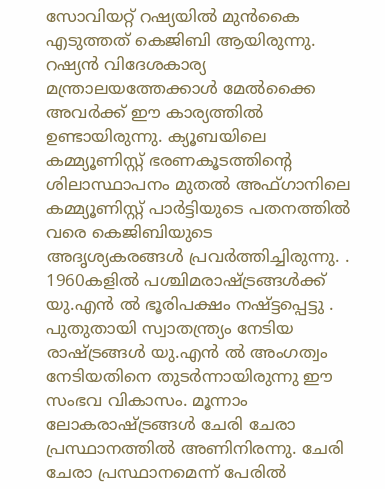സോവിയറ്റ് റഷ്യയിൽ മുന്‍കൈ എടുത്തത് കെ‌ജി‌ബി ആയിരുന്നു. റഷ്യന്‍ വിദേശകാര്യ മന്ത്രാലയത്തേക്കാൾ മേല്‍ക്കൈ അവര്‍ക്ക് ഈ കാര്യത്തില്‍ ഉണ്ടായിരുന്നു. ക്യൂബയിലെ കമ്മ്യൂണിസ്റ്റ് ഭരണകൂടത്തിന്‍റെ ശിലാസ്ഥാപനം മുതൽ അഫ്ഗാനിലെ കമ്മ്യൂണിസ്റ്റ് പാര്‍ട്ടിയുടെ പതനത്തിൽ വരെ കെ‌ജി‌ബിയുടെ അദൃശ്യകരങ്ങൾ പ്രവര്‍ത്തിച്ചിരുന്നു. . 1960കളില്‍ പശ്ചിമരാഷ്ട്രങ്ങള്‍ക്ക് യു.എന്‍ ല്‍ ഭൂരിപക്ഷം നഷ്ട്ടപ്പെട്ടു . പുതുതായി സ്വാതന്ത്ര്യം നേടിയ രാഷ്ട്രങ്ങൾ യു.എന്‍ ല്‍ അംഗത്വം നേടിയതിനെ തുടര്‍ന്നായിരുന്നു ഈ സംഭവ വികാസം. മൂന്നാം ലോകരാഷ്ട്രങ്ങൾ ചേരി ചേരാ പ്രസ്ഥാനത്തില്‍ അണിനിരന്നു. ചേരി ചേരാ പ്രസ്ഥാനമെന്ന് പേരിൽ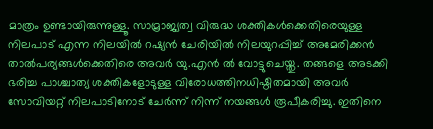മാത്രം ഉണ്ടായിരുന്നുള്ളൂ. സാമ്രാജ്യത്വ വിരുദ്ധ ശക്തികൾക്കെതിരെയുള്ള നിലപാട് എന്ന നിലയില്‍ റഷ്യന്‍ ചേരിയിൽ നിലയുറപ്പിച്ച് അമേരിക്കൻ താല്‍പര്യങ്ങൾക്കെതിരെ അവർ യു.എന്‍ ല്‍ വോട്ടുചെയ്തു. തങ്ങളെ അടക്കി ഭരിച്ച പാശ്ചാത്യ ശക്തികളോടുള്ള വിരോധത്തിനധിഷ്ഠിതമായി അവര്‍ സോവിയറ്റ് നിലപാടിനോട് ചേര്‍ന്ന് നിന്ന് നയങ്ങള്‍ രൂപീകരിച്ചു. ഇതിനെ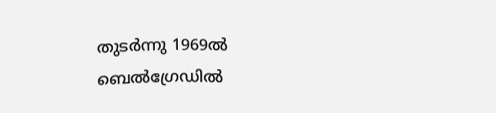തുടര്‍ന്നു 1969ല്‍ ബെൽഗ്രേഡിൽ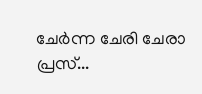ചേര്‍ന്ന ചേരി ചേരാ പ്രസ്...